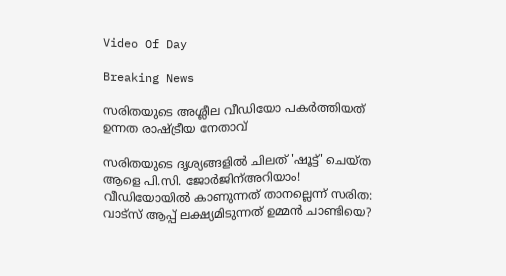Video Of Day

Breaking News

സരിതയുടെ അശ്ലീല വീഡിയോ പകര്‍ത്തിയത് ഉന്നത രാഷ്ട്രീയ നേതാവ്

സരിതയുടെ ദൃശ്യങ്ങളില്‍ ചിലത് 'ഷൂട്ട്' ചെയ്ത ആളെ പി.സി. ജോര്‍ജിന്അറിയാം! വീഡിയോയില്‍ കാണുന്നത് താനല്ലെന്ന് സരിത: വാട്‌സ് ആപ്പ് ലക്ഷ്യമിടുന്നത് ഉമ്മന്‍ ചാണ്ടിയെ?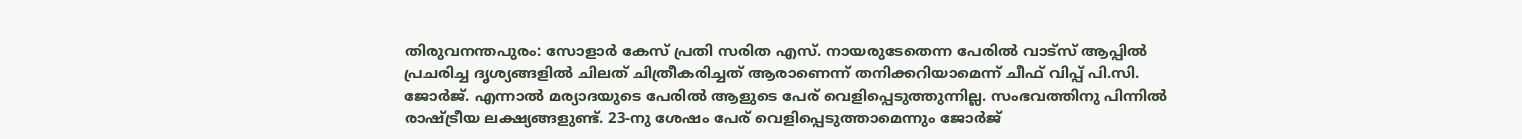തിരുവനന്തപുരം: സോളാര്‍ കേസ് പ്രതി സരിത എസ്. നായരുടേതെന്ന പേരില്‍ വാട്‌സ് ആപ്പില്‍ പ്രചരിച്ച ദൃശ്യങ്ങളില്‍ ചിലത് ചിത്രീകരിച്ചത് ആരാണെന്ന് തനിക്കറിയാമെന്ന് ചീഫ് വിപ്പ് പി.സി. ജോര്‍ജ്. എന്നാല്‍ മര്യാദയുടെ പേരില്‍ ആളുടെ പേര് വെളിപ്പെടുത്തുന്നില്ല. സംഭവത്തിനു പിന്നില്‍ രാഷ്ട്രീയ ലക്ഷ്യങ്ങളുണ്ട്. 23-നു ശേഷം പേര് വെളിപ്പെടുത്താമെന്നും ജോര്‍ജ്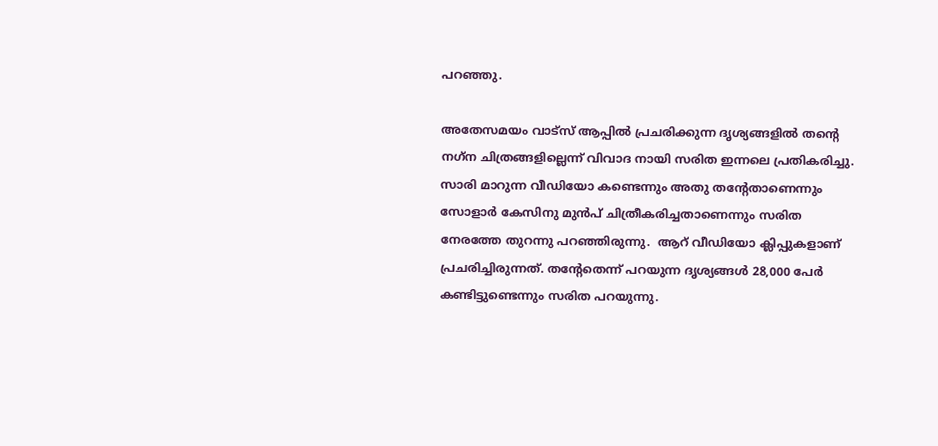പറഞ്ഞു.

അതേസമയം വാട്‌സ് ആപ്പില്‍ പ്രചരിക്കുന്ന ദൃശ്യങ്ങളില്‍ തന്റെ നഗ്‌ന ചിത്രങ്ങളില്ലെന്ന് വിവാദ നായി സരിത ഇന്നലെ പ്രതികരിച്ചു. സാരി മാറുന്ന വീഡിയോ കണ്ടെന്നും അതു തന്റേതാണെന്നും സോളാര്‍ കേസിനു മുന്‍പ് ചിത്രീകരിച്ചതാണെന്നും സരിത നേരത്തേ തുറന്നു പറഞ്ഞിരുന്നു.  ആറ് വീഡിയോ ക്ലിപ്പുകളാണ് പ്രചരിച്ചിരുന്നത്. തന്റേതെന്ന് പറയുന്ന ദൃശ്യങ്ങള്‍ 28,000 പേര്‍ കണ്ടിട്ടുണ്ടെന്നും സരിത പറയുന്നു.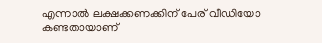എന്നാല്‍ ലക്ഷക്കണക്കിന് പേര് വീഡിയോ കണ്ടതായാണ്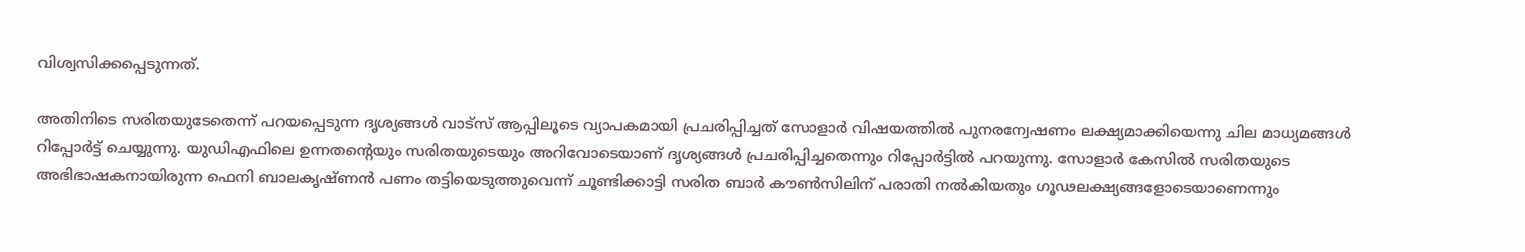വിശ്വസിക്കപ്പെടുന്നത്.

അതിനിടെ സരിതയുടേതെന്ന് പറയപ്പെടുന്ന ദൃശ്യങ്ങള്‍ വാട്‌സ് ആപ്പിലൂടെ വ്യാപകമായി പ്രചരിപ്പിച്ചത് സോളാര്‍ വിഷയത്തില്‍ പുനരന്വേഷണം ലക്ഷ്യമാക്കിയെന്നു ചില മാധ്യമങ്ങള്‍ റിപ്പോര്‍ട്ട് ചെയ്യുന്നു. യുഡിഎഫിലെ ഉന്നതന്റെയും സരിതയുടെയും അറിവോടെയാണ് ദൃശ്യങ്ങള്‍ പ്രചരിപ്പിച്ചതെന്നും റിപ്പോര്‍ട്ടില്‍ പറയുന്നു. സോളാര്‍ കേസില്‍ സരിതയുടെ അഭിഭാഷകനായിരുന്ന ഫെനി ബാലകൃഷ്ണന്‍ പണം തട്ടിയെടുത്തുവെന്ന് ചൂണ്ടിക്കാട്ടി സരിത ബാര്‍ കൗണ്‍സിലിന് പരാതി നല്‍കിയതും ഗൂഢലക്ഷ്യങ്ങളോടെയാണെന്നും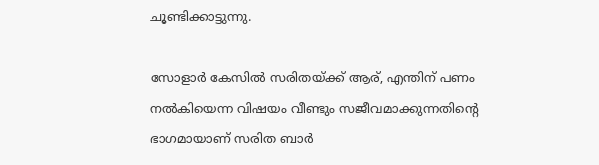ചൂണ്ടിക്കാട്ടുന്നു.

സോളാര്‍ കേസില്‍ സരിതയ്ക്ക് ആര്, എന്തിന് പണം നല്‍കിയെന്ന വിഷയം വീണ്ടും സജീവമാക്കുന്നതിന്റെ ഭാഗമായാണ് സരിത ബാര്‍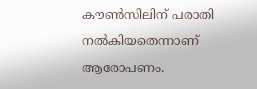കൗണ്‍സിലിന് പരാതി നല്‍കിയതെന്നാണ് ആരോപണം.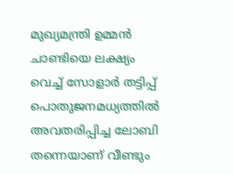മുഖ്യമന്ത്രി ഉമ്മന്‍ ചാണ്ടിയെ ലക്ഷ്യം വെച്ച് സോളാര്‍ തട്ടിപ്പ് പൊതുജനമധ്യത്തില്‍ അവതരിപ്പിച്ച ലോബി തന്നെയാണ് വീണ്ടും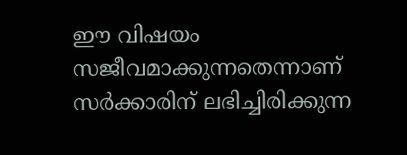ഈ വിഷയം സജീവമാക്കുന്നതെന്നാണ് സര്‍ക്കാരിന് ലഭിച്ചിരിക്കുന്ന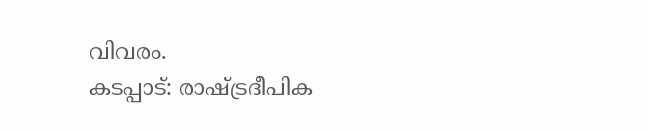വിവരം.
കടപ്പാട്: രാഷ്ട്രദീപിക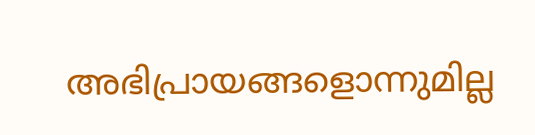അഭിപ്രായങ്ങളൊന്നുമില്ല